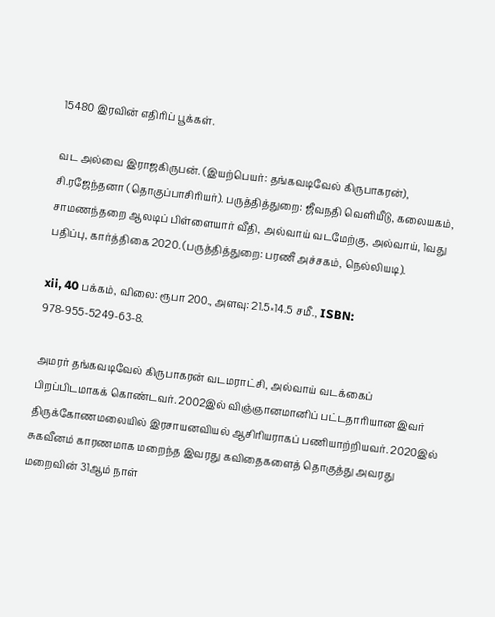15480 இரவின் எதிரிப் பூக்கள்.

வட அல்வை இராஜகிருபன். (இயற்பெயர்: தங்கவடிவேல் கிருபாகரன்), சி.ரஜேந்தனா (தொகுப்பாசிரியர்). பருத்தித்துறை: ஜீவநதி வெளியீடு, கலையகம், சாமணந்தறை ஆலடிப் பிள்ளையார் வீதி, அல்வாய் வடமேற்கு, அல்வாய், 1வது பதிப்பு, கார்த்திகை 2020. (பருத்தித்துறை: பரணீ அச்சகம், நெல்லியடி).

xii, 40 பக்கம், விலை: ரூபா 200., அளவு: 21.5×14.5 சமீ., ISBN: 978-955-5249-63-8.

அமரர் தங்கவடிவேல் கிருபாகரன் வடமராட்சி, அல்வாய் வடக்கைப் பிறப்பிடமாகக் கொண்டவர். 2002இல் விஞ்ஞானமானிப் பட்டதாரியான இவர் திருக்கோணமலையில் இரசாயனவியல் ஆசிரியராகப் பணியாற்றியவர். 2020இல் சுகவீனம் காரணமாக மறைந்த இவரது கவிதைகளைத் தொகுத்து அவரது மறைவின் 31ஆம் நாள்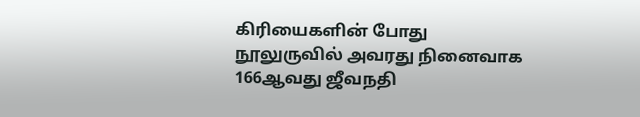கிரியைகளின் போது நூலுருவில் அவரது நினைவாக 166ஆவது ஜீவநதி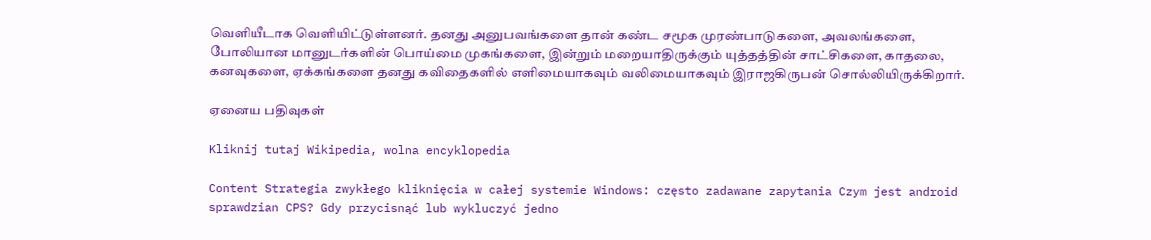வெளியீடாக வெளியிட்டுள்ளனர். தனது அனுபவங்களை தான் கண்ட சமூக முரண்பாடுகளை, அவலங்களை, போலியான மானுடர்களின் பொய்மை முகங்களை, இன்றும் மறையாதிருக்கும் யுத்தத்தின் சாட்சிகளை, காதலை, கனவுகளை, ஏக்கங்களை தனது கவிதைகளில் எளிமையாகவும் வலிமையாகவும் இராஜகிருபன் சொல்லியிருக்கிறார்.

ஏனைய பதிவுகள்

Kliknij tutaj Wikipedia, wolna encyklopedia

Content Strategia zwykłego kliknięcia w całej systemie Windows: często zadawane zapytania Czym jest android sprawdzian CPS? Gdy przycisnąć lub wykluczyć jedno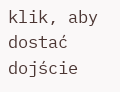klik, aby dostać dojście